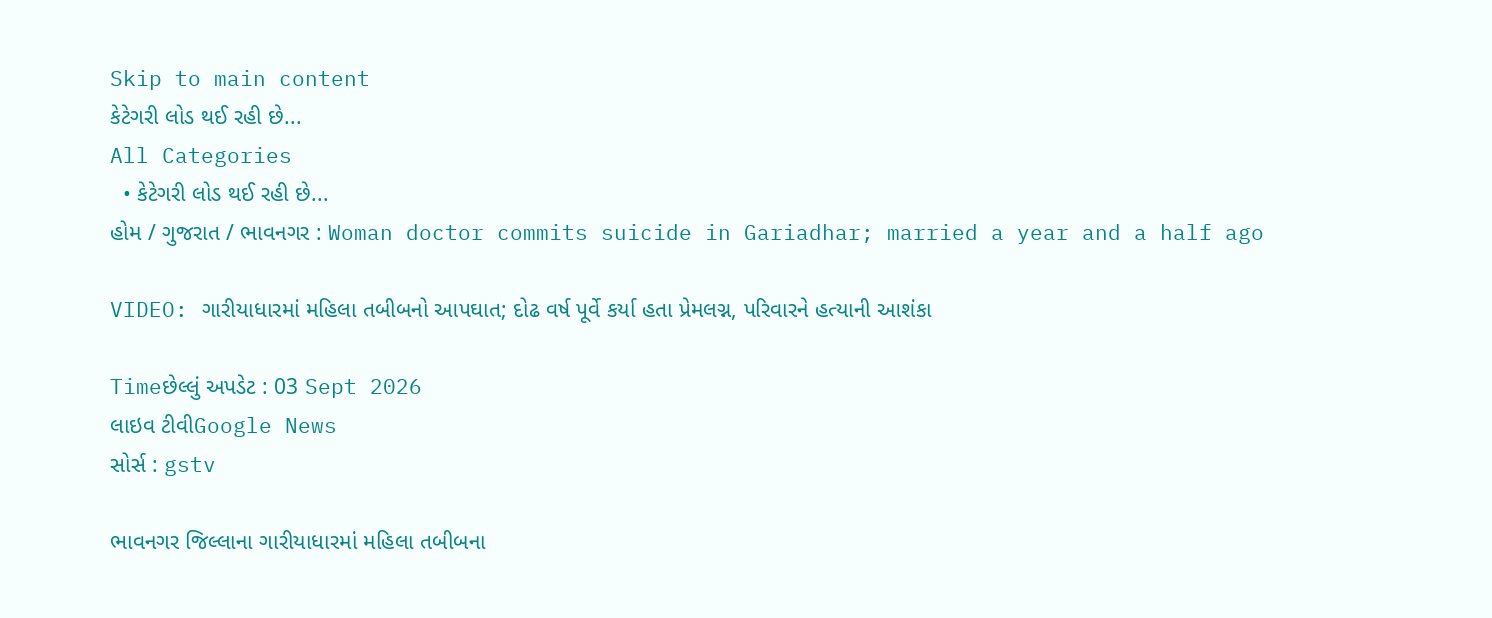Skip to main content
કેટેગરી લોડ થઈ રહી છે...
All Categories
  • કેટેગરી લોડ થઈ રહી છે...
હોમ / ગુજરાત / ભાવનગર : Woman doctor commits suicide in Gariadhar; married a year and a half ago

VIDEO: ગારીયાધારમાં મહિલા તબીબનો આપઘાત; દોઢ વર્ષ પૂર્વે કર્યા હતા પ્રેમલગ્ન, પરિવારને હત્યાની આશંકા

Timeછેલ્લું અપડેટ : 03 Sept 2026
લાઇવ ટીવીGoogle News
સોર્સ : gstv

ભાવનગર જિલ્લાના ગારીયાધારમાં મહિલા તબીબના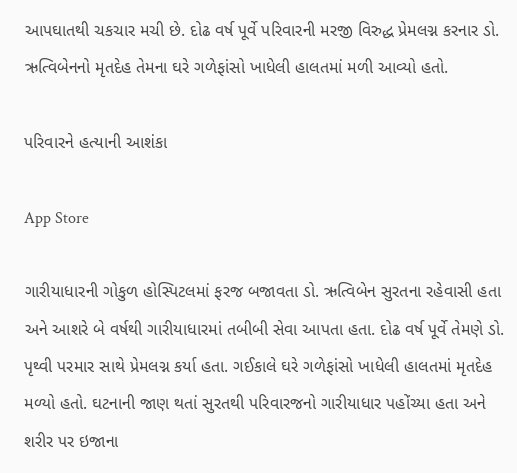આપઘાતથી ચકચાર મચી છે. દોઢ વર્ષ પૂર્વે પરિવારની મરજી વિરુદ્ધ પ્રેમલગ્ન કરનાર ડો. ઋત્વિબેનનો મૃતદેહ તેમના ઘરે ગળેફાંસો ખાધેલી હાલતમાં મળી આવ્યો હતો.

પરિવારને હત્યાની આશંકા

App Store

ગારીયાધારની ગોકુળ હોસ્પિટલમાં ફરજ બજાવતા ડો. ઋત્વિબેન સુરતના રહેવાસી હતા અને આશરે બે વર્ષથી ગારીયાધારમાં તબીબી સેવા આપતા હતા. દોઢ વર્ષ પૂર્વે તેમણે ડો. પૃથ્વી પરમાર સાથે પ્રેમલગ્ન કર્યા હતા. ગઈકાલે ઘરે ગળેફાંસો ખાધેલી હાલતમાં મૃતદેહ મળ્યો હતો. ઘટનાની જાણ થતાં સુરતથી પરિવારજનો ગારીયાધાર પહોંચ્યા હતા અને શરીર પર ઇજાના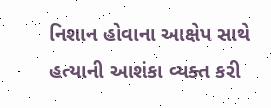નિશાન હોવાના આક્ષેપ સાથે હત્યાની આશંકા વ્યક્ત કરી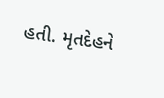હતી. મૃતદેહને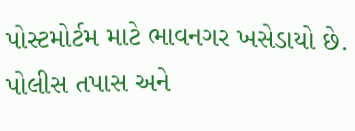પોસ્ટમોર્ટમ માટે ભાવનગર ખસેડાયો છે. પોલીસ તપાસ અને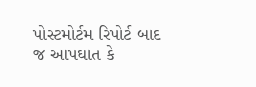પોસ્ટમોર્ટમ રિપોર્ટ બાદ જ આપઘાત કે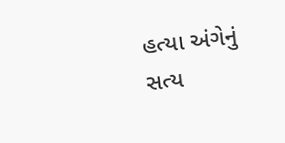હત્યા અંગેનું સત્ય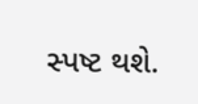સ્પષ્ટ થશે.